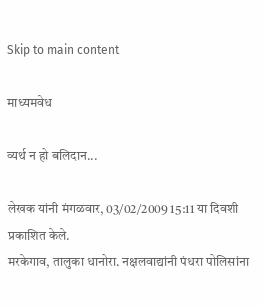Skip to main content

माध्यमवेध

व्यर्थ न हो बलिदान...

लेखक यांनी मंगळवार, 03/02/2009 15:11 या दिवशी प्रकाशित केले.
मरकेगाव, तालुका धानोरा. नक्षलवाद्यांनी पंधरा पोलिसांना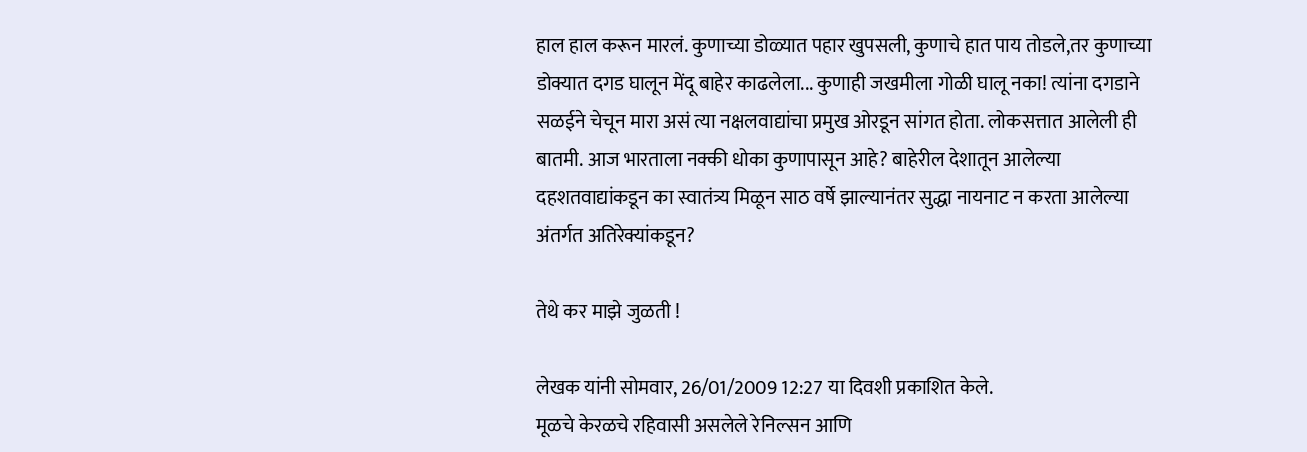हाल हाल करून मारलं. कुणाच्या डोळ्यात पहार खुपसली, कुणाचे हात पाय तोडले,तर कुणाच्या डोक्यात दगड घालून मेंदू बाहेर काढलेला... कुणाही जखमीला गोळी घालू नका! त्यांना दगडाने सळईने चेचून मारा असं त्या नक्षलवाद्यांचा प्रमुख ओरडून सांगत होता. लोकसत्तात आलेली ही बातमी. आज भारताला नक्की धोका कुणापासून आहे? बाहेरील देशातून आलेल्या दहशतवाद्यांकडून का स्वातंत्र्य मिळून साठ वर्षे झाल्यानंतर सुद्धा नायनाट न करता आलेल्या अंतर्गत अतिरेक्यांकडून?

तेथे कर माझे जुळती !

लेखक यांनी सोमवार, 26/01/2009 12:27 या दिवशी प्रकाशित केले.
मूळचे केरळचे रहिवासी असलेले रेनिल्सन आणि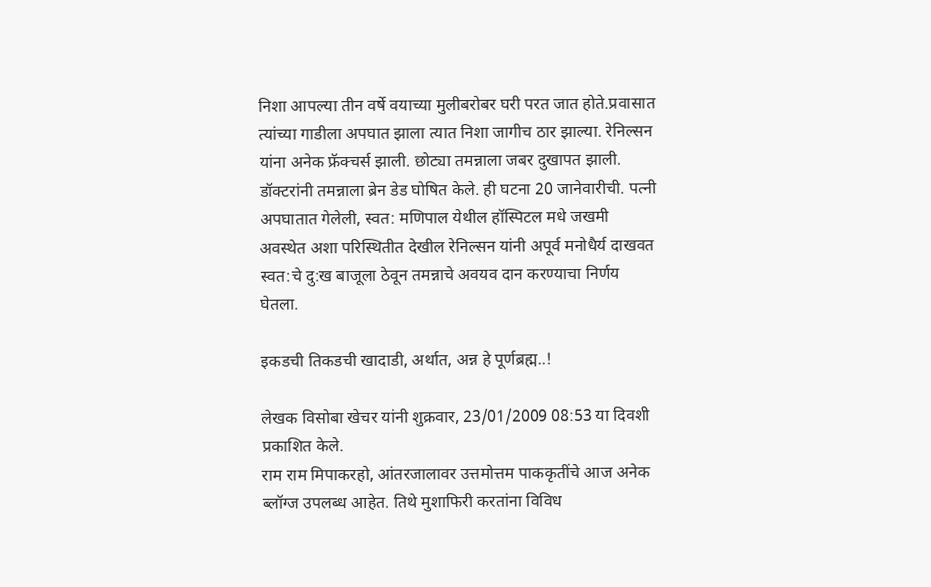निशा आपल्या तीन वर्षे वयाच्या मुलीबरोबर घरी परत जात होते.प्रवासात त्यांच्या गाडीला अपघात झाला त्यात निशा जागीच ठार झाल्या. रेनिल्सन यांना अनेक फ्रॅक्चर्स झाली. छोट्या तमन्नाला जबर दुखापत झाली. डॉक्टरांनी तमन्नाला ब्रेन डेड घोषित केले. ही घटना 20 जानेवारीची. पत्नी अपघातात गेलेली, स्वत: मणिपाल येथील हॉस्पिटल मधे जखमी अवस्थेत अशा परिस्थितीत देखील रेनिल्सन यांनी अपूर्व मनोधैर्य दाखवत स्वत:चे दु:ख बाजूला ठेवून तमन्नाचे अवयव दान करण्याचा निर्णय घेतला.

इकडची तिकडची खादाडी, अर्थात, अन्न हे पूर्णब्रह्म..!

लेखक विसोबा खेचर यांनी शुक्रवार, 23/01/2009 08:53 या दिवशी प्रकाशित केले.
राम राम मिपाकरहो, आंतरजालावर उत्तमोत्तम पाककृतींचे आज अनेक ब्लॉग्ज उपलब्ध आहेत. तिथे मुशाफिरी करतांना विविध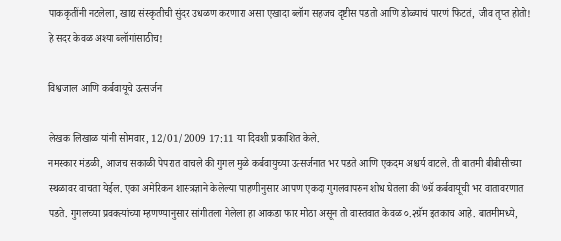पाककृतींनी नटलेला, खाद्य संस्कृतीची सुंदर उधळण करणारा असा एखादा ब्लॉग सहजच दृष्टीस पडतो आणि डोळ्याचं पारणं फिटतं, जीव तृप्त होतो! हे सदर केवळ अश्या ब्लॉगांसाठीच!

विश्वजाल आणि कर्बवायूचे उत्सर्जन

लेखक लिखाळ यांनी सोमवार, 12/01/2009 17:11 या दिवशी प्रकाशित केले.
नमस्कार मंडळी, आजच सकाळी पेपरात वाचले की गुगल मुळे कर्बवायुच्या उत्सर्जनात भर पडते आणि एकदम अश्चर्य वाटले. ती बातमी बीबीसीच्या स्थळावर वाचता येईल. एका अमेरिकन शास्त्रज्ञाने केलेल्या पाहणीनुसार आपण एकदा गुगलवापरुन शोध घेतला की ७ग्रॅ कर्बवायूची भर वातावरणात पडते. गुगलच्या प्रवक्त्यांच्या म्हणण्यानुसार सांगीतला गेलेला हा आकडा फार मोठा असून तो वास्तवात केवळ ०.२ग्रॅम इतकाच आहे. बातमीमध्ये,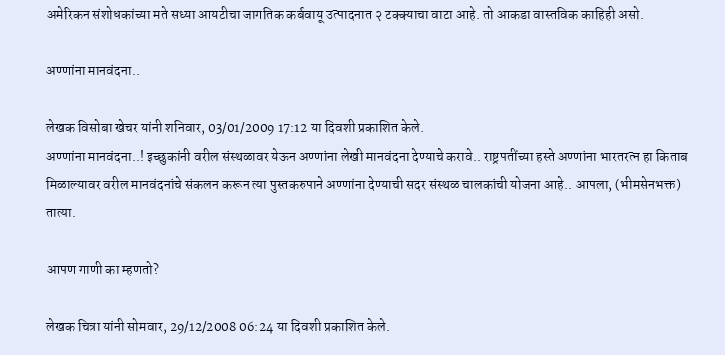अमेरिकन संशोधकांच्या मते सध्या आयटीचा जागतिक कर्बवायू उत्पादनात २ टक्क्याचा वाटा आहे. तो आकडा वास्तविक काहिही असो.

अण्णांना मानवंदना..

लेखक विसोबा खेचर यांनी शनिवार, 03/01/2009 17:12 या दिवशी प्रकाशित केले.
अण्णांना मानवंदना..! इच्छुकांनी वरील संस्थळावर येऊन अण्णांना लेखी मानवंदना देण्याचे करावे.. राष्ट्रपतींच्या हस्ते अण्णांना भारतरत्न हा किताब मिळाल्यावर वरील मानवंदनांचे संकलन करून त्या पुस्तकरुपाने अण्णांना देण्याची सदर संस्थळ चालकांची योजना आहे.. आपला, (भीमसेनभक्त) तात्या.

आपण गाणी का म्हणतो?

लेखक चित्रा यांनी सोमवार, 29/12/2008 06:24 या दिवशी प्रकाशित केले.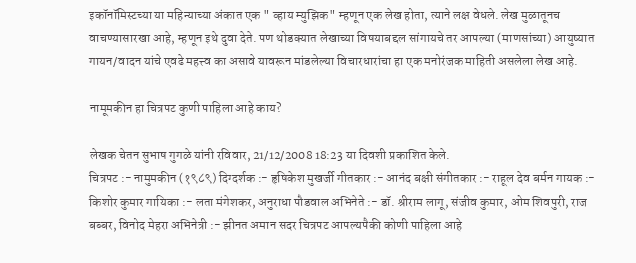इकॉनॉमिस्टच्या या महिन्याच्या अंकात एक " व्हाय म्युझिक" म्हणून एक लेख होता, त्याने लक्ष वेधले. लेख मुळातूनच वाचण्यासारखा आहे, म्हणून इथे दुवा देते. पण थोडक्यात लेखाच्या विषयाबद्दल सांगायचे तर आपल्या (माणसांच्या) आयुष्यात गायन/वादन यांचे एवढे महत्त्व का असावे यावरून मांडलेल्या विचारधारांचा हा एक मनोरंजक माहिती असलेला लेख आहे.

नामूमकीन हा चित्रपट कुणी पाहिला आहे काय?

लेखक चेतन सुभाष गुगळे यांनी रविवार, 21/12/2008 18:23 या दिवशी प्रकाशित केले.
चित्रपट :- नामुमकीन (१९८९) दिग्दर्शक :- हृषिकेश मुखर्जी गीतकार :- आनंद बक्षी संगीतकार :- राहूल देव बर्मन गायक :- किशोर कुमार गायिका :- लता मंगेशकर, अनुराधा पौडवाल अभिनेते :- डॉ. श्रीराम लागू, संजीव कुमार, ओम शिवपुरी, राज बब्बर, विनोद मेहरा अभिनेत्री :- झीनत अमान सदर चित्रपट आपल्यपैकी कोणी पाहिला आहे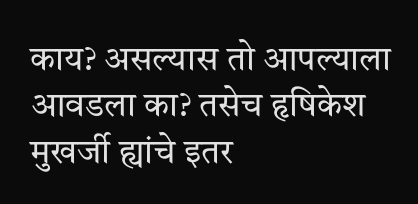काय? असल्यास तो आपल्याला आवडला का? तसेच हृषिकेश मुखर्जी ह्यांचे इतर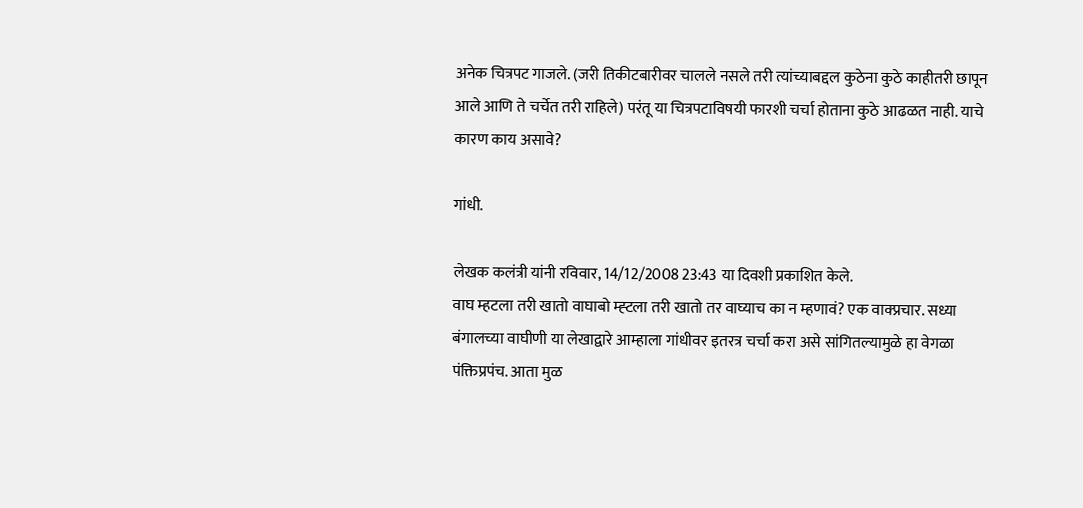अनेक चित्रपट गाजले. (जरी तिकीटबारीवर चालले नसले तरी त्यांच्याबद्दल कुठेना कुठे काहीतरी छापून आले आणि ते चर्चेत तरी राहिले) परंतू या चित्रपटाविषयी फारशी चर्चा होताना कुठे आढळत नाही. याचे कारण काय असावे?

गांधी.

लेखक कलंत्री यांनी रविवार, 14/12/2008 23:43 या दिवशी प्रकाशित केले.
वाघ म्हटला तरी खातो वाघाबो म्ह्टला तरी खातो तर वाघ्याच का न म्हणावं? एक वाक्प्रचार. सध्या बंगालच्या वाघीणी या लेखाद्वारे आम्हाला गांधीवर इतरत्र चर्चा करा असे सांगितल्यामुळे हा वेगळा पंक्तिप्रपंच. आता मुळ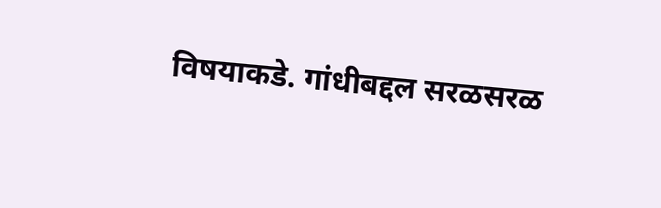विषयाकडे. गांधीबद्दल सरळसरळ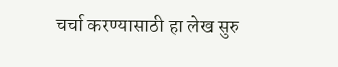चर्चा करण्यासाठी हा लेख सुरु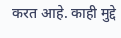करत आहे. काही मुद्दे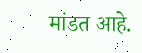मांडत आहे.